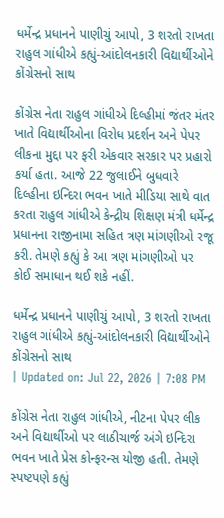ધર્મેન્દ્ર પ્રધાનને પાણીચું આપો, 3 શરતો રાખતા રાહુલ ગાંધીએ કહ્યું-આંદોલનકારી વિદ્યાર્થીઓને કોંગ્રેસનો સાથ

કોંગ્રેસ નેતા રાહુલ ગાંધીએ દિલ્હીમાં જંતર મંતર ખાતે વિદ્યાર્થીઓના વિરોધ પ્રદર્શન અને પેપર લીકના મુદ્દા પર ફરી એકવાર સરકાર પર પ્રહારો કર્યા હતા. આજે 22 જુલાઈને બુધવારે દિલ્હીના ઇન્દિરા ભવન ખાતે મીડિયા સાથે વાત કરતા રાહુલ ગાંધીએ કેન્દ્રીય શિક્ષણ મંત્રી ધર્મેન્દ્ર પ્રધાનના રાજીનામા સહિત ત્રણ માંગણીઓ રજૂ કરી. તેમણે કહ્યું કે આ ત્રણ માંગણીઓ પર કોઈ સમાધાન થઈ શકે નહીં.

ધર્મેન્દ્ર પ્રધાનને પાણીચું આપો, 3 શરતો રાખતા રાહુલ ગાંધીએ કહ્યું-આંદોલનકારી વિદ્યાર્થીઓને કોંગ્રેસનો સાથ
| Updated on: Jul 22, 2026 | 7:08 PM

કોંગ્રેસ નેતા રાહુલ ગાંધીએ, નીટના પેપર લીક અને વિદ્યાર્થીઓ પર લાઠીચાર્જ અંગે ઇન્દિરા ભવન ખાતે પ્રેસ કોન્ફરન્સ યોજી હતી. તેમણે સ્પષ્ટપણે કહ્યું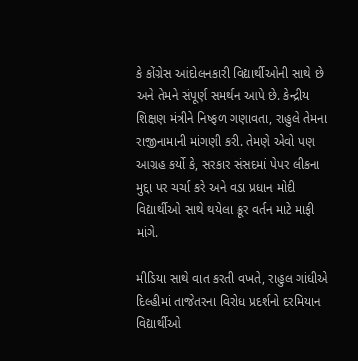કે કોંગ્રેસ આંદોલનકારી વિદ્યાર્થીઓની સાથે છે અને તેમને સંપૂર્ણ સમર્થન આપે છે. કેન્દ્રીય શિક્ષણ મંત્રીને નિષ્ફળ ગણાવતા, રાહુલે તેમના રાજીનામાની માંગણી કરી. તેમણે એવો પણ આગ્રહ કર્યો કે, સરકાર સંસદમાં પેપર લીકના મુદ્દા પર ચર્ચા કરે અને વડા પ્રધાન મોદી વિદ્યાર્થીઓ સાથે થયેલા ક્રૂર વર્તન માટે માફી માંગે.

મીડિયા સાથે વાત કરતી વખતે, રાહુલ ગાંધીએ દિલ્હીમાં તાજેતરના વિરોધ પ્રદર્શનો દરમિયાન વિદ્યાર્થીઓ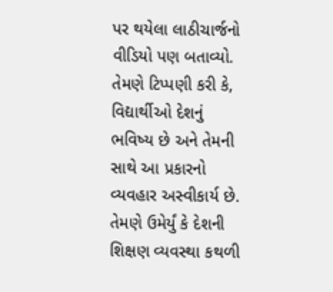પર થયેલા લાઠીચાર્જનો વીડિયો પણ બતાવ્યો. તેમણે ટિપ્પણી કરી કે, વિદ્યાર્થીઓ દેશનું ભવિષ્ય છે અને તેમની સાથે આ પ્રકારનો વ્યવહાર અસ્વીકાર્ય છે. તેમણે ઉમેર્યું કે દેશની શિક્ષણ વ્યવસ્થા કથળી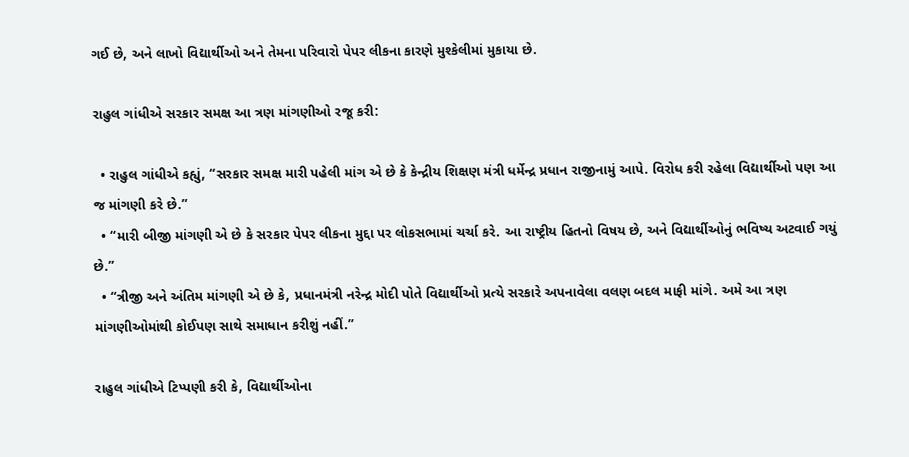ગઈ છે, અને લાખો વિદ્યાર્થીઓ અને તેમના પરિવારો પેપર લીકના કારણે મુશ્કેલીમાં મુકાયા છે.

રાહુલ ગાંધીએ સરકાર સમક્ષ આ ત્રણ માંગણીઓ રજૂ કરી:

  • રાહુલ ગાંધીએ કહ્યું, “સરકાર સમક્ષ મારી પહેલી માંગ એ છે કે કેન્દ્રીય શિક્ષણ મંત્રી ધર્મેન્દ્ર પ્રધાન રાજીનામું આપે. વિરોધ કરી રહેલા વિદ્યાર્થીઓ પણ આ જ માંગણી કરે છે.”
  • “મારી બીજી માંગણી એ છે કે સરકાર પેપર લીકના મુદ્દા પર લોકસભામાં ચર્ચા કરે. આ રાષ્ટ્રીય હિતનો વિષય છે, અને વિદ્યાર્થીઓનું ભવિષ્ય અટવાઈ ગયું છે.”
  • “ત્રીજી અને અંતિમ માંગણી એ છે કે, પ્રધાનમંત્રી નરેન્દ્ર મોદી પોતે વિદ્યાર્થીઓ પ્રત્યે સરકારે અપનાવેલા વલણ બદલ માફી માંગે. અમે આ ત્રણ માંગણીઓમાંથી કોઈપણ સાથે સમાધાન કરીશું નહીં.”

રાહુલ ગાંધીએ ટિપ્પણી કરી કે, વિદ્યાર્થીઓના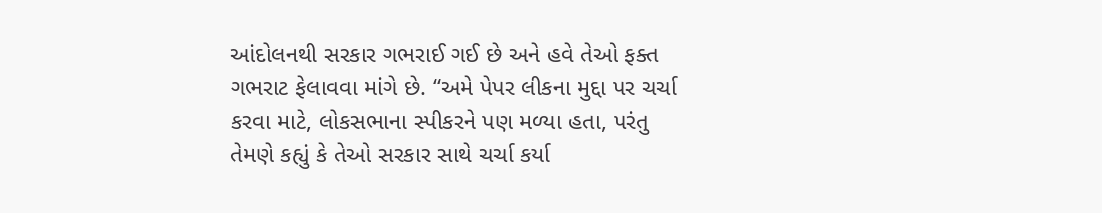આંદોલનથી સરકાર ગભરાઈ ગઈ છે અને હવે તેઓ ફક્ત ગભરાટ ફેલાવવા માંગે છે. “અમે પેપર લીકના મુદ્દા પર ચર્ચા કરવા માટે, લોકસભાના સ્પીકરને પણ મળ્યા હતા, પરંતુ તેમણે કહ્યું કે તેઓ સરકાર સાથે ચર્ચા કર્યા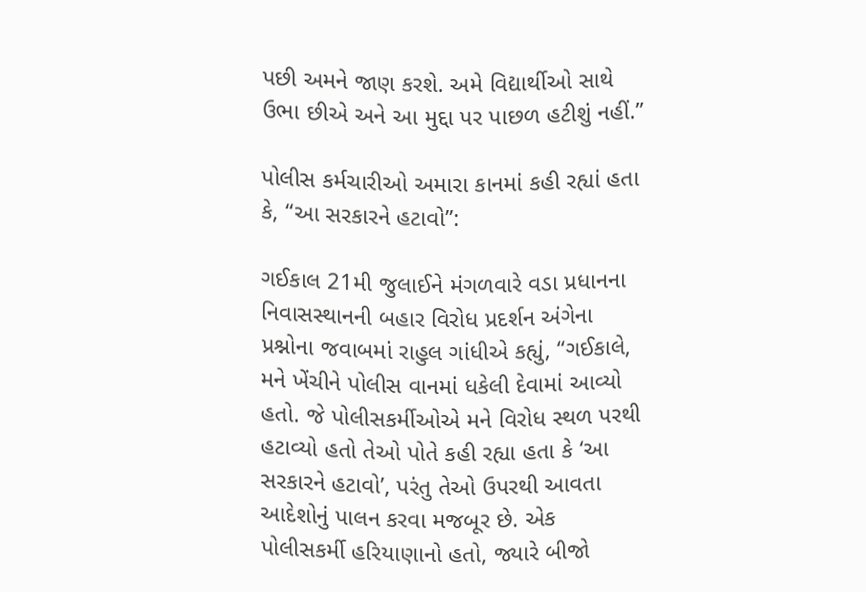પછી અમને જાણ કરશે. અમે વિદ્યાર્થીઓ સાથે ઉભા છીએ અને આ મુદ્દા પર પાછળ હટીશું નહીં.”

પોલીસ કર્મચારીઓ અમારા કાનમાં કહી રહ્યાં હતા કે, “આ સરકારને હટાવો”:

ગઈકાલ 21મી જુલાઈને મંગળવારે વડા પ્રધાનના નિવાસસ્થાનની બહાર વિરોધ પ્રદર્શન અંગેના પ્રશ્નોના જવાબમાં રાહુલ ગાંધીએ કહ્યું, “ગઈકાલે, મને ખેંચીને પોલીસ વાનમાં ધકેલી દેવામાં આવ્યો હતો. જે પોલીસકર્મીઓએ મને વિરોધ સ્થળ પરથી હટાવ્યો હતો તેઓ પોતે કહી રહ્યા હતા કે ‘આ સરકારને હટાવો’, પરંતુ તેઓ ઉપરથી આવતા આદેશોનું પાલન કરવા મજબૂર છે. એક પોલીસકર્મી હરિયાણાનો હતો, જ્યારે બીજો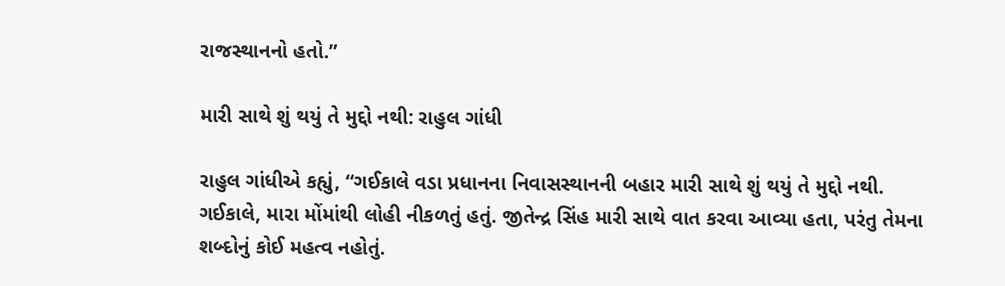રાજસ્થાનનો હતો.”

મારી સાથે શું થયું તે મુદ્દો નથી: રાહુલ ગાંધી

રાહુલ ગાંધીએ કહ્યું, “ગઈકાલે વડા પ્રધાનના નિવાસસ્થાનની બહાર મારી સાથે શું થયું તે મુદ્દો નથી. ગઈકાલે, મારા મોંમાંથી લોહી નીકળતું હતું. જીતેન્દ્ર સિંહ મારી સાથે વાત કરવા આવ્યા હતા, પરંતુ તેમના શબ્દોનું કોઈ મહત્વ નહોતું.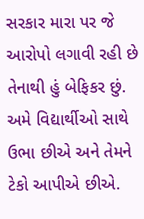સરકાર મારા પર જે આરોપો લગાવી રહી છે તેનાથી હું બેફિકર છું. અમે વિદ્યાર્થીઓ સાથે ઉભા છીએ અને તેમને ટેકો આપીએ છીએ.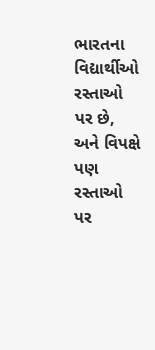ભારતના વિદ્યાર્થીઓ રસ્તાઓ પર છે, અને વિપક્ષે પણ રસ્તાઓ પર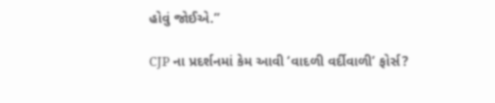હોવું જોઈએ.”

CJP ના પ્રદર્શનમાં કેમ આવી ‘વાદળી વર્દીવાળી’ ફોર્સ?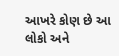આખરે કોણ છે આ લોકો અને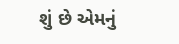શું છે એમનું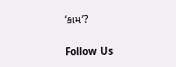‘કામ’?

Follow Us